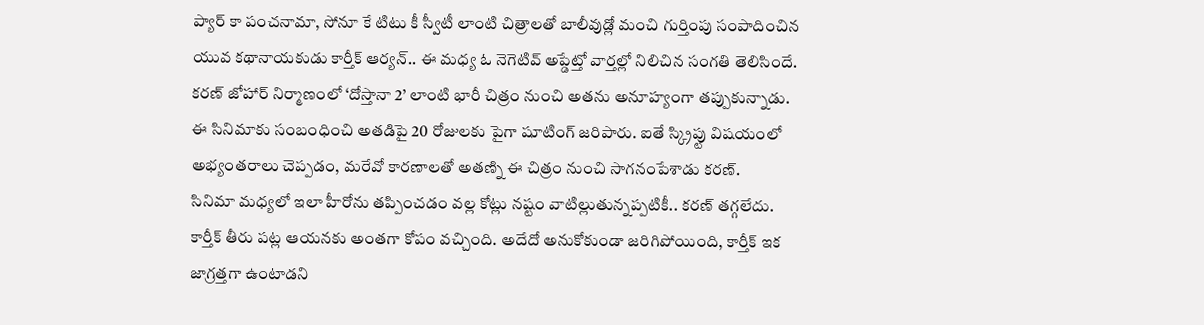ప్యార్ కా పంచనామా, సోనూ కే టిటు కీ స్వీటీ లాంటి చిత్రాలతో బాలీవుడ్లో మంచి గుర్తింపు సంపాదించిన యువ కథానాయకుడు కార్తీక్ ఆర్యన్.. ఈ మధ్య ఓ నెగెటివ్ అప్డేట్తో వార్తల్లో నిలిచిన సంగతి తెలిసిందే. కరణ్ జోహార్ నిర్మాణంలో ‘దోస్తానా 2’ లాంటి భారీ చిత్రం నుంచి అతను అనూహ్యంగా తప్పుకున్నాడు. ఈ సినిమాకు సంబంధించి అతడిపై 20 రోజులకు పైగా షూటింగ్ జరిపారు. ఐతే స్క్రిప్టు విషయంలో అభ్యంతరాలు చెప్పడం, మరేవో కారణాలతో అతణ్ని ఈ చిత్రం నుంచి సాగనంపేశాడు కరణ్.
సినిమా మధ్యలో ఇలా హీరోను తప్పించడం వల్ల కోట్లు నష్టం వాటిల్లుతున్నప్పటికీ.. కరణ్ తగ్గలేదు. కార్తీక్ తీరు పట్ల ఆయనకు అంతగా కోపం వచ్చింది. అదేదో అనుకోకుండా జరిగిపోయింది, కార్తీక్ ఇక జాగ్రత్తగా ఉంటాడని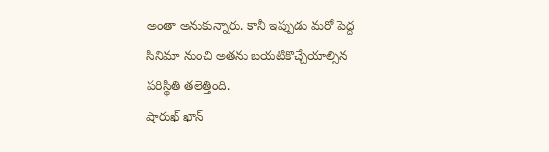అంతా అనుకున్నారు. కానీ ఇప్పుడు మరో పెద్ద సినిమా నుంచి అతను బయటికొచ్చేయాల్సిన పరిస్థితి తలెత్తింది.
షారుఖ్ ఖాన్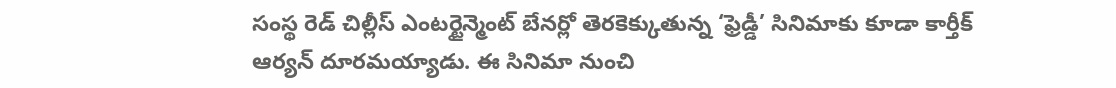సంస్థ రెడ్ చిల్లీస్ ఎంటర్టైన్మెంట్ బేనర్లో తెరకెక్కుతున్న ‘ఫ్రెడ్డీ’ సినిమాకు కూడా కార్తీక్ ఆర్యన్ దూరమయ్యాడు. ఈ సినిమా నుంచి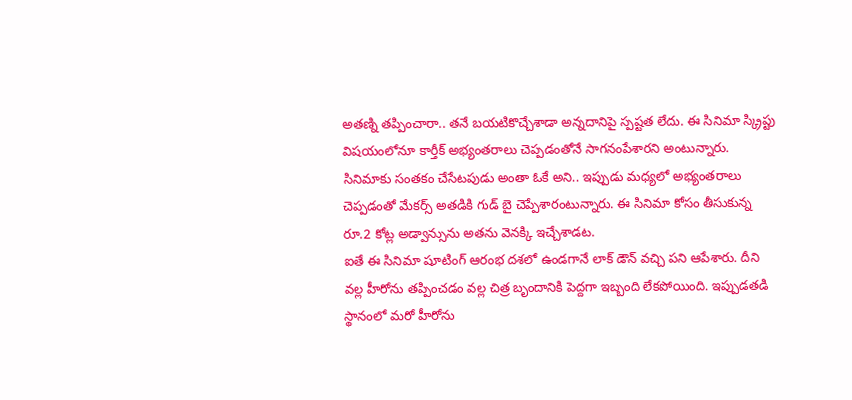అతణ్ని తప్పించారా.. తనే బయటికొచ్చేశాడా అన్నదానిపై స్పష్టత లేదు. ఈ సినిమా స్క్రిప్టు విషయంలోనూ కార్తీక్ అభ్యంతరాలు చెప్పడంతోనే సాగనంపేశారని అంటున్నారు. సినిమాకు సంతకం చేసేటపుడు అంతా ఓకే అని.. ఇప్పుడు మధ్యలో అభ్యంతరాలు చెప్పడంతో మేకర్స్ అతడికి గుడ్ బై చెప్పేశారంటున్నారు. ఈ సినిమా కోసం తీసుకున్న రూ.2 కోట్ల అడ్వాన్సును అతను వెనక్కి ఇచ్చేశాడట.
ఐతే ఈ సినిమా షూటింగ్ ఆరంభ దశలో ఉండగానే లాక్ డౌన్ వచ్చి పని ఆపేశారు. దీని వల్ల హీరోను తప్పించడం వల్ల చిత్ర బృందానికి పెద్దగా ఇబ్బంది లేకపోయింది. ఇప్పుడతడి స్థానంలో మరో హీరోను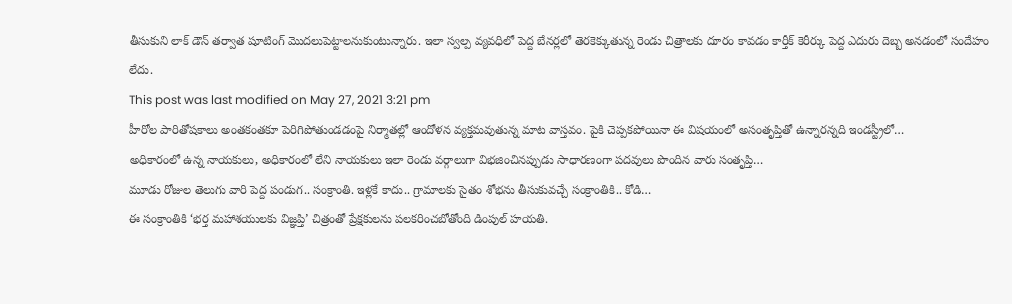తీసుకుని లాక్ డౌన్ తర్వాత షూటింగ్ మొదలుపెట్టాలనుకుంటున్నారు. ఇలా స్వల్ప వ్యవధిలో పెద్ద బేనర్లలో తెరకెక్కుతున్న రెండు చిత్రాలకు దూరం కావడం కార్తీక్ కెరీర్కు పెద్ద ఎదురు దెబ్బ అనడంలో సందేహం లేదు.
This post was last modified on May 27, 2021 3:21 pm
హీరోల పారితోషకాలు అంతకంతకూ పెరిగిపోతుండడంపై నిర్మాతల్లో ఆందోళన వ్యక్తమవుతున్న మాట వాస్తవం. పైకి చెప్పకపోయినా ఈ విషయంలో అసంతృప్తితో ఉన్నారన్నది ఇండస్ట్రీలో…
అధికారంలో ఉన్న నాయకులు, అధికారంలో లేని నాయకులు ఇలా రెండు వర్గాలుగా విభజించినప్పుడు సాధారణంగా పదవులు పొందిన వారు సంతృప్తి…
మూడు రోజుల తెలుగు వారి పెద్ద పండుగ.. సంక్రాంతి. ఇళ్లకే కాదు.. గ్రామాలకు సైతం శోభను తీసుకువచ్చే సంక్రాంతికి.. కోడి…
ఈ సంక్రాంతికి ‘భర్త మహాశయులకు విజ్ఞప్తి’ చిత్రంతో ప్రేక్షకులను పలకరించబోతోంది డింపుల్ హయతి.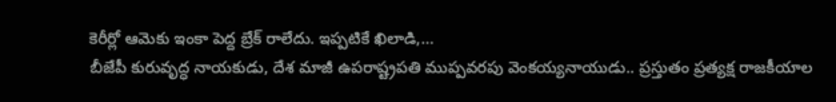కెరీర్లో ఆమెకు ఇంకా పెద్ద బ్రేక్ రాలేదు. ఇప్పటికే ఖిలాడి,…
బీజేపీ కురువృద్ధ నాయకుడు, దేశ మాజీ ఉపరాష్ట్రపతి ముప్పవరపు వెంకయ్యనాయుడు.. ప్రస్తుతం ప్రత్యక్ష రాజకీయాల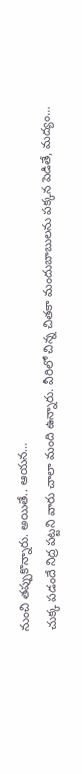నుంచి తప్పుకొన్నారు. అయితే.. ఆయన…
చుక్క పడందే నిద్ర పట్టని వారు చాలా మంది ఉన్నారు. వీరిలో చిన్న చితకా మందుబాబులను పక్కన పెడితే, మద్యం…